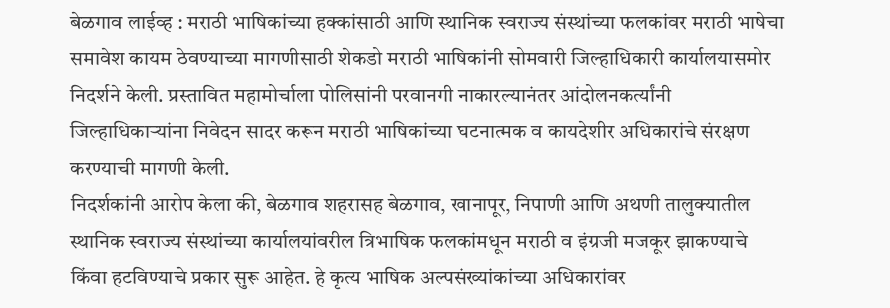बेळगाव लाईव्ह : मराठी भाषिकांच्या हक्कांसाठी आणि स्थानिक स्वराज्य संस्थांच्या फलकांवर मराठी भाषेचा समावेश कायम ठेवण्याच्या मागणीसाठी शेकडो मराठी भाषिकांनी सोमवारी जिल्हाधिकारी कार्यालयासमोर निदर्शने केली. प्रस्तावित महामोर्चाला पोलिसांनी परवानगी नाकारल्यानंतर आंदोलनकर्त्यांनी जिल्हाधिकाऱ्यांना निवेदन सादर करून मराठी भाषिकांच्या घटनात्मक व कायदेशीर अधिकारांचे संरक्षण करण्याची मागणी केली.
निदर्शकांनी आरोप केला की, बेळगाव शहरासह बेळगाव, खानापूर, निपाणी आणि अथणी तालुक्यातील स्थानिक स्वराज्य संस्थांच्या कार्यालयांवरील त्रिभाषिक फलकांमधून मराठी व इंग्रजी मजकूर झाकण्याचे किंवा हटविण्याचे प्रकार सुरू आहेत. हे कृत्य भाषिक अल्पसंख्यांकांच्या अधिकारांवर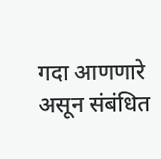गदा आणणारे असून संबंधित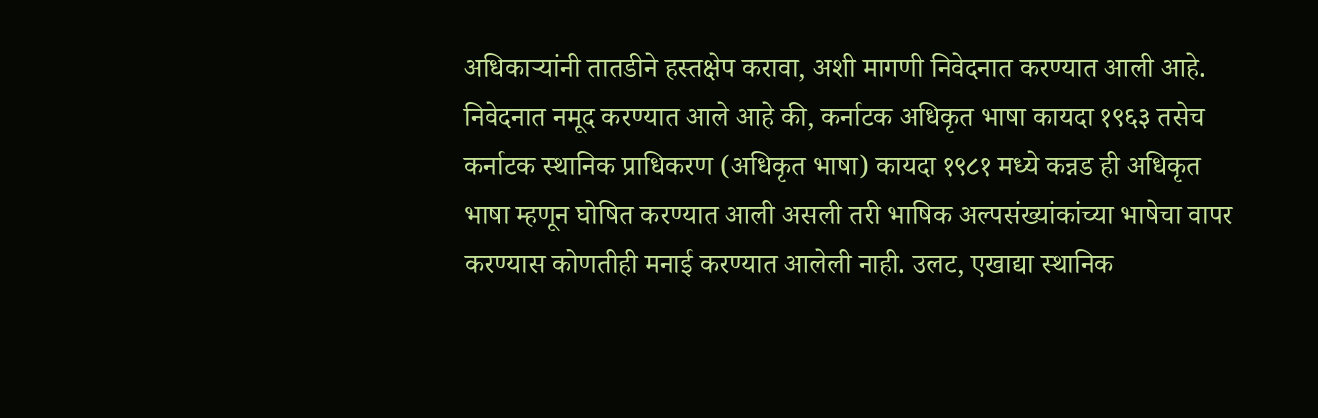अधिकाऱ्यांनी तातडीने हस्तक्षेप करावा, अशी मागणी निवेदनात करण्यात आली आहे.
निवेदनात नमूद करण्यात आले आहे की, कर्नाटक अधिकृत भाषा कायदा १९६३ तसेच कर्नाटक स्थानिक प्राधिकरण (अधिकृत भाषा) कायदा १९८१ मध्ये कन्नड ही अधिकृत भाषा म्हणून घोषित करण्यात आली असली तरी भाषिक अल्पसंख्यांकांच्या भाषेचा वापर करण्यास कोणतीही मनाई करण्यात आलेली नाही. उलट, एखाद्या स्थानिक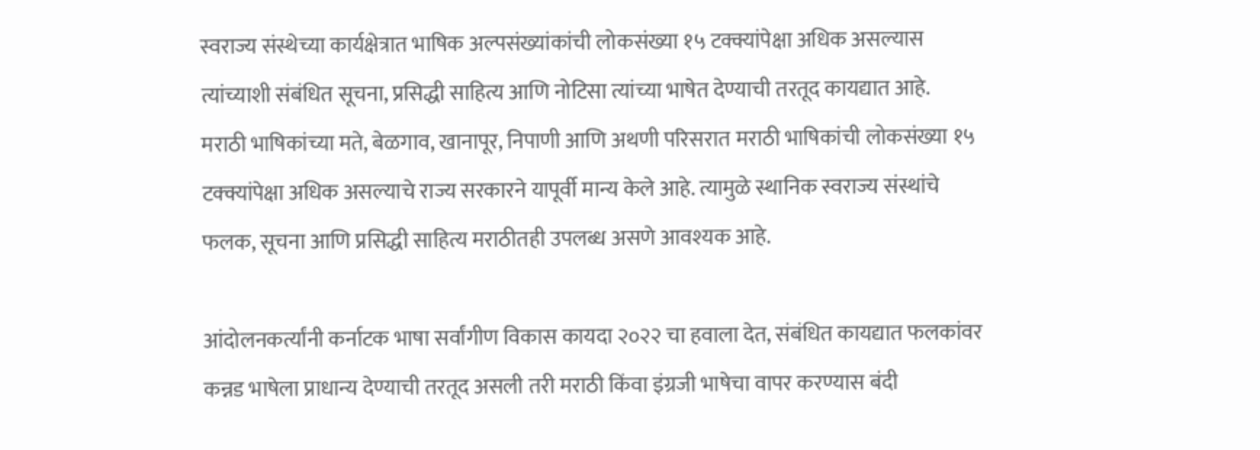स्वराज्य संस्थेच्या कार्यक्षेत्रात भाषिक अल्पसंख्यांकांची लोकसंख्या १५ टक्क्यांपेक्षा अधिक असल्यास त्यांच्याशी संबंधित सूचना, प्रसिद्धी साहित्य आणि नोटिसा त्यांच्या भाषेत देण्याची तरतूद कायद्यात आहे.
मराठी भाषिकांच्या मते, बेळगाव, खानापूर, निपाणी आणि अथणी परिसरात मराठी भाषिकांची लोकसंख्या १५ टक्क्यांपेक्षा अधिक असल्याचे राज्य सरकारने यापूर्वी मान्य केले आहे. त्यामुळे स्थानिक स्वराज्य संस्थांचे फलक, सूचना आणि प्रसिद्धी साहित्य मराठीतही उपलब्ध असणे आवश्यक आहे.

आंदोलनकर्त्यांनी कर्नाटक भाषा सर्वांगीण विकास कायदा २०२२ चा हवाला देत, संबंधित कायद्यात फलकांवर कन्नड भाषेला प्राधान्य देण्याची तरतूद असली तरी मराठी किंवा इंग्रजी भाषेचा वापर करण्यास बंदी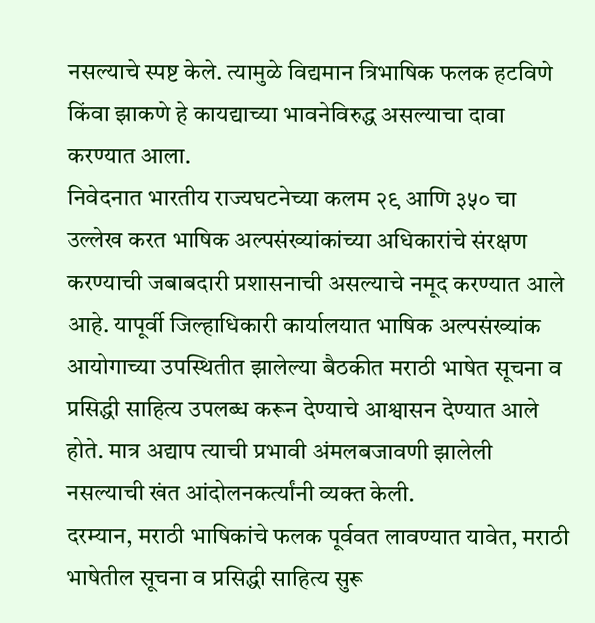नसल्याचे स्पष्ट केले. त्यामुळे विद्यमान त्रिभाषिक फलक हटविणे किंवा झाकणे हे कायद्याच्या भावनेविरुद्ध असल्याचा दावा करण्यात आला.
निवेदनात भारतीय राज्यघटनेच्या कलम २९ आणि ३५० चा उल्लेख करत भाषिक अल्पसंख्यांकांच्या अधिकारांचे संरक्षण करण्याची जबाबदारी प्रशासनाची असल्याचे नमूद करण्यात आले आहे. यापूर्वी जिल्हाधिकारी कार्यालयात भाषिक अल्पसंख्यांक आयोगाच्या उपस्थितीत झालेल्या बैठकीत मराठी भाषेत सूचना व प्रसिद्धी साहित्य उपलब्ध करून देण्याचे आश्वासन देण्यात आले होते. मात्र अद्याप त्याची प्रभावी अंमलबजावणी झालेली नसल्याची खंत आंदोलनकर्त्यांनी व्यक्त केली.
दरम्यान, मराठी भाषिकांचे फलक पूर्ववत लावण्यात यावेत, मराठी भाषेतील सूचना व प्रसिद्धी साहित्य सुरू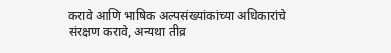करावे आणि भाषिक अल्पसंख्यांकांच्या अधिकारांचे संरक्षण करावे, अन्यथा तीव्र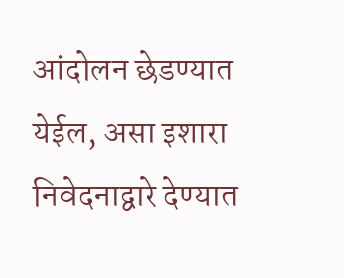आंदोलन छेडण्यात येईल, असा इशारा निवेदनाद्वारे देण्यात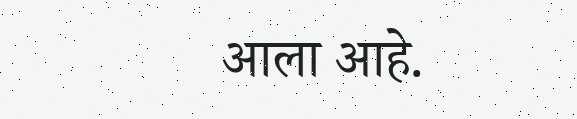आला आहे.